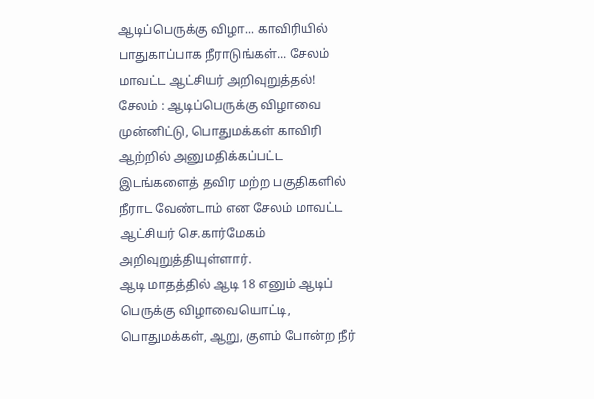ஆடிப்பெருக்கு விழா... காவிரியில் பாதுகாப்பாக நீராடுங்கள்... சேலம் மாவட்ட ஆட்சியர் அறிவுறுத்தல்!
சேலம் : ஆடிப்பெருக்கு விழாவை முன்னிட்டு, பொதுமக்கள் காவிரி ஆற்றில் அனுமதிக்கப்பட்ட இடங்களைத் தவிர மற்ற பகுதிகளில் நீராட வேண்டாம் என சேலம் மாவட்ட ஆட்சியர் செ.கார்மேகம் அறிவுறுத்தியுள்ளார்.
ஆடி மாதத்தில் ஆடி 18 எனும் ஆடிப் பெருக்கு விழாவையொட்டி, பொதுமக்கள், ஆறு, குளம் போன்ற நீர்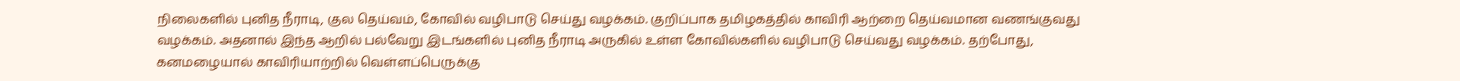நிலைகளில் புனித நீராடி, குல தெய்வம், கோவில் வழிபாடு செய்து வழக்கம். குறிப்பாக தமிழகத்தில் காவிரி ஆற்றை தெய்வமான வணங்குவது வழக்கம். அதனால் இந்த ஆறில் பல்வேறு இடங்களில் புனித நீராடி அருகில் உள்ள கோவில்களில் வழிபாடு செய்வது வழக்கம். தற்போது, கனமழையால் காவிரியாற்றில் வெள்ளப்பெருக்கு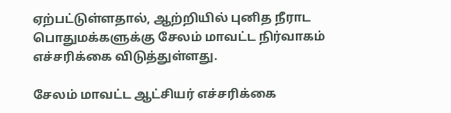ஏற்பட்டுள்ளதால், ஆற்றியில் புனித நீராட பொதுமக்களுக்கு சேலம் மாவட்ட நிர்வாகம் எச்சரிக்கை விடுத்துள்ளது.

சேலம் மாவட்ட ஆட்சியர் எச்சரிக்கை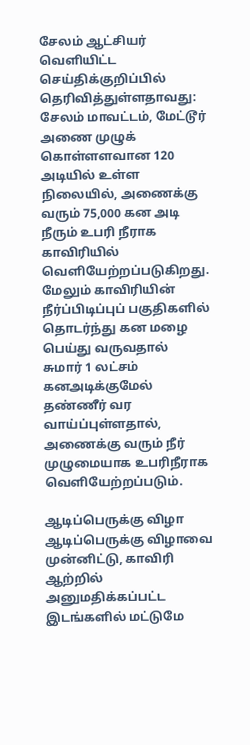சேலம் ஆட்சியர் வெளியிட்ட செய்திக்குறிப்பில் தெரிவித்துள்ளதாவது: சேலம் மாவட்டம், மேட்டூர் அணை முழுக் கொள்ளளவான 120 அடியில் உள்ள நிலையில், அணைக்கு வரும் 75,000 கன அடி நீரும் உபரி நீராக காவிரியில் வெளியேற்றப்படுகிறது. மேலும் காவிரியின் நீர்ப்பிடிப்புப் பகுதிகளில் தொடர்ந்து கன மழை பெய்து வருவதால் சுமார் 1 லட்சம் கனஅடிக்குமேல் தண்ணீர் வர வாய்ப்புள்ளதால், அணைக்கு வரும் நீர் முழுமையாக உபரிநீராக வெளியேற்றப்படும்.

ஆடிப்பெருக்கு விழா
ஆடிப்பெருக்கு விழாவை முன்னிட்டு, காவிரி ஆற்றில் அனுமதிக்கப்பட்ட இடங்களில் மட்டுமே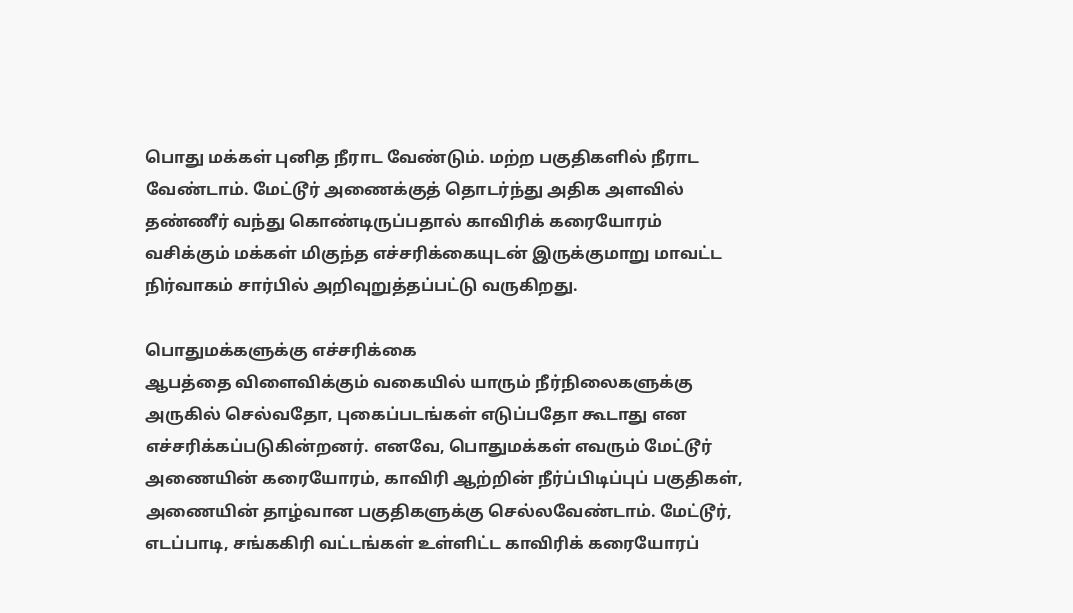பொது மக்கள் புனித நீராட வேண்டும். மற்ற பகுதிகளில் நீராட வேண்டாம். மேட்டூர் அணைக்குத் தொடர்ந்து அதிக அளவில் தண்ணீர் வந்து கொண்டிருப்பதால் காவிரிக் கரையோரம் வசிக்கும் மக்கள் மிகுந்த எச்சரிக்கையுடன் இருக்குமாறு மாவட்ட நிர்வாகம் சார்பில் அறிவுறுத்தப்பட்டு வருகிறது.

பொதுமக்களுக்கு எச்சரிக்கை
ஆபத்தை விளைவிக்கும் வகையில் யாரும் நீர்நிலைகளுக்கு அருகில் செல்வதோ, புகைப்படங்கள் எடுப்பதோ கூடாது என எச்சரிக்கப்படுகின்றனர். எனவே, பொதுமக்கள் எவரும் மேட்டூர் அணையின் கரையோரம், காவிரி ஆற்றின் நீர்ப்பிடிப்புப் பகுதிகள், அணையின் தாழ்வான பகுதிகளுக்கு செல்லவேண்டாம். மேட்டூர், எடப்பாடி, சங்ககிரி வட்டங்கள் உள்ளிட்ட காவிரிக் கரையோரப்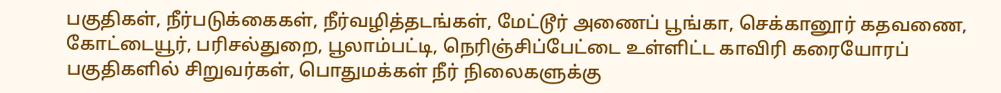பகுதிகள், நீர்படுக்கைகள், நீர்வழித்தடங்கள், மேட்டூர் அணைப் பூங்கா, செக்கானூர் கதவணை, கோட்டையூர், பரிசல்துறை, பூலாம்பட்டி, நெரிஞ்சிப்பேட்டை உள்ளிட்ட காவிரி கரையோரப் பகுதிகளில் சிறுவர்கள், பொதுமக்கள் நீர் நிலைகளுக்கு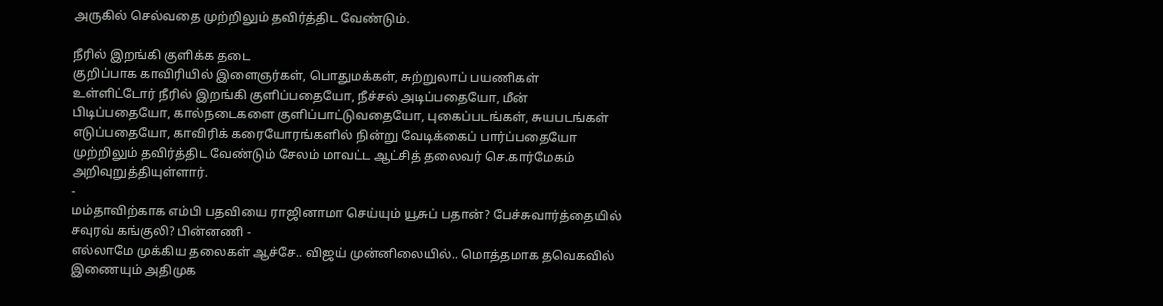அருகில் செல்வதை முற்றிலும் தவிர்த்திட வேண்டும்.

நீரில் இறங்கி குளிக்க தடை
குறிப்பாக காவிரியில் இளைஞர்கள், பொதுமக்கள், சுற்றுலாப் பயணிகள் உள்ளிட்டோர் நீரில் இறங்கி குளிப்பதையோ, நீச்சல் அடிப்பதையோ, மீன் பிடிப்பதையோ, கால்நடைகளை குளிப்பாட்டுவதையோ, புகைப்படங்கள், சுயபடங்கள் எடுப்பதையோ, காவிரிக் கரையோரங்களில் நின்று வேடிக்கைப் பார்ப்பதையோ முற்றிலும் தவிர்த்திட வேண்டும் சேலம் மாவட்ட ஆட்சித் தலைவர் செ.கார்மேகம் அறிவுறுத்தியுள்ளார்.
-
மம்தாவிற்காக எம்பி பதவியை ராஜினாமா செய்யும் யூசுப் பதான்? பேச்சுவார்த்தையில் சவுரவ் கங்குலி? பின்னணி -
எல்லாமே முக்கிய தலைகள் ஆச்சே.. விஜய் முன்னிலையில்.. மொத்தமாக தவெகவில் இணையும் அதிமுக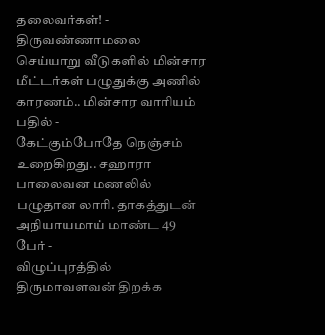தலைவர்கள்! -
திருவண்ணாமலை செய்யாறு வீடுகளில் மின்சார மீட்டர்கள் பழுதுக்கு அணில் காரணம்.. மின்சார வாரியம் பதில் -
கேட்கும்போதே நெஞ்சம் உறைகிறது.. சஹாரா பாலைவன மணலில் பழுதான லாரி. தாகத்துடன் அநியாயமாய் மாண்ட 49 பேர் -
விழுப்புரத்தில் திருமாவளவன் திறக்க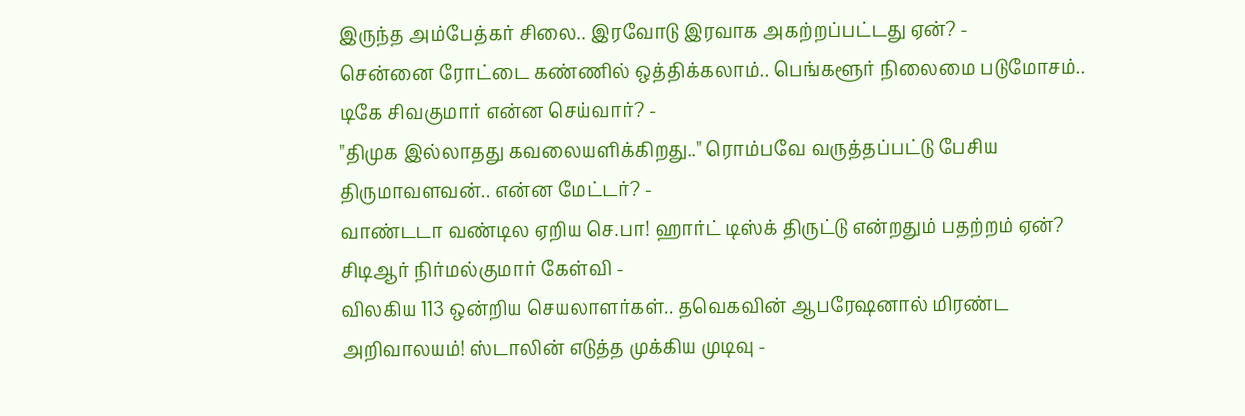இருந்த அம்பேத்கர் சிலை.. இரவோடு இரவாக அகற்றப்பட்டது ஏன்? -
சென்னை ரோட்டை கண்ணில் ஒத்திக்கலாம்.. பெங்களூர் நிலைமை படுமோசம்.. டிகே சிவகுமார் என்ன செய்வார்? -
"திமுக இல்லாதது கவலையளிக்கிறது.." ரொம்பவே வருத்தப்பட்டு பேசிய திருமாவளவன்.. என்ன மேட்டர்? -
வாண்டடா வண்டில ஏறிய செ.பா! ஹார்ட் டிஸ்க் திருட்டு என்றதும் பதற்றம் ஏன்? சிடிஆர் நிர்மல்குமார் கேள்வி -
விலகிய 113 ஒன்றிய செயலாளர்கள்.. தவெகவின் ஆபரேஷனால் மிரண்ட அறிவாலயம்! ஸ்டாலின் எடுத்த முக்கிய முடிவு -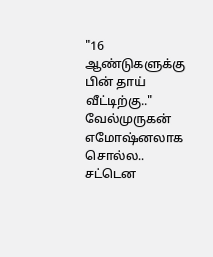"16 ஆண்டுகளுக்கு பின் தாய் வீட்டிற்கு.." வேல்முருகன் எமோஷ்னலாக சொல்ல.. சட்டென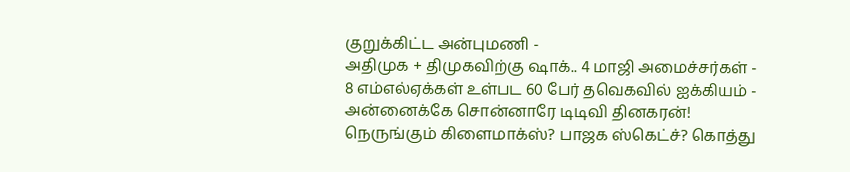குறுக்கிட்ட அன்புமணி -
அதிமுக + திமுகவிற்கு ஷாக்.. 4 மாஜி அமைச்சர்கள் - 8 எம்எல்ஏக்கள் உள்பட 60 பேர் தவெகவில் ஐக்கியம் -
அன்னைக்கே சொன்னாரே டிடிவி தினகரன்! நெருங்கும் கிளைமாக்ஸ்? பாஜக ஸ்கெட்ச்? கொத்து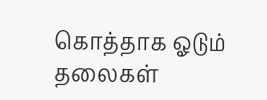கொத்தாக ஓடும் தலைகள்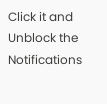Click it and Unblock the Notifications